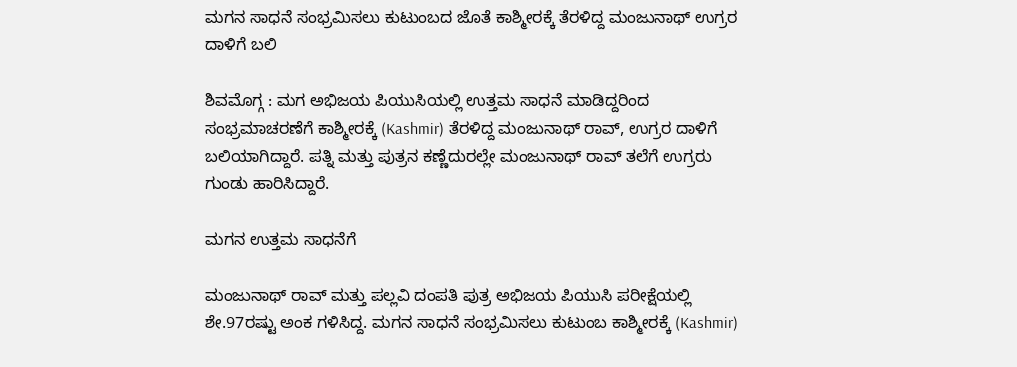ಮಗನ ಸಾಧನೆ ಸಂಭ್ರಮಿಸಲು ಕುಟುಂಬದ ಜೊತೆ ಕಾಶ್ಮೀರಕ್ಕೆ ತೆರಳಿದ್ದ ಮಂಜುನಾಥ್‌ ಉಗ್ರರ ದಾಳಿಗೆ ಬಲಿ

ಶಿವಮೊಗ್ಗ : ಮಗ ಅಭಿಜಯ ಪಿಯುಸಿಯಲ್ಲಿ ಉತ್ತಮ ಸಾಧನೆ ಮಾಡಿದ್ದರಿಂದ ಸಂಭ್ರಮಾಚರಣೆಗೆ ಕಾಶ್ಮೀರಕ್ಕೆ (Kashmir) ತೆರಳಿದ್ದ ಮಂಜುನಾಥ್‌ ರಾವ್‌, ಉಗ್ರರ ದಾಳಿಗೆ ಬಲಿಯಾಗಿದ್ದಾರೆ. ಪತ್ನಿ ಮತ್ತು ಪುತ್ರನ ಕಣ್ಣೆದುರಲ್ಲೇ ಮಂಜುನಾಥ್‌ ರಾವ್‌ ತಲೆಗೆ ಉಗ್ರರು ಗುಂಡು ಹಾರಿಸಿದ್ದಾರೆ.

ಮಗನ ಉತ್ತಮ ಸಾಧನೆಗೆ

ಮಂಜುನಾಥ್‌ ರಾವ್‌ ಮತ್ತು ಪಲ್ಲವಿ ದಂಪತಿ ಪುತ್ರ ಅಭಿಜಯ ಪಿಯುಸಿ ಪರೀಕ್ಷೆಯಲ್ಲಿ ಶೇ.97ರಷ್ಟು ಅಂಕ ಗಳಿಸಿದ್ದ. ಮಗನ ಸಾಧನೆ ಸಂಭ್ರಮಿಸಲು ಕುಟುಂಬ ಕಾಶ್ಮೀರಕ್ಕೆ (Kashmir)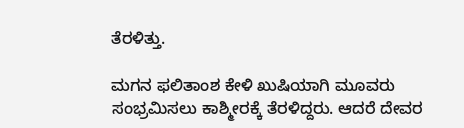ತೆರಳಿತ್ತು.

ಮಗನ ಫಲಿತಾಂಶ ಕೇಳಿ ಖುಷಿಯಾಗಿ ಮೂವರು ಸಂಭ್ರಮಿಸಲು ಕಾಶ್ಮೀರಕ್ಕೆ ತೆರಳಿದ್ದರು. ಆದರೆ ದೇವರ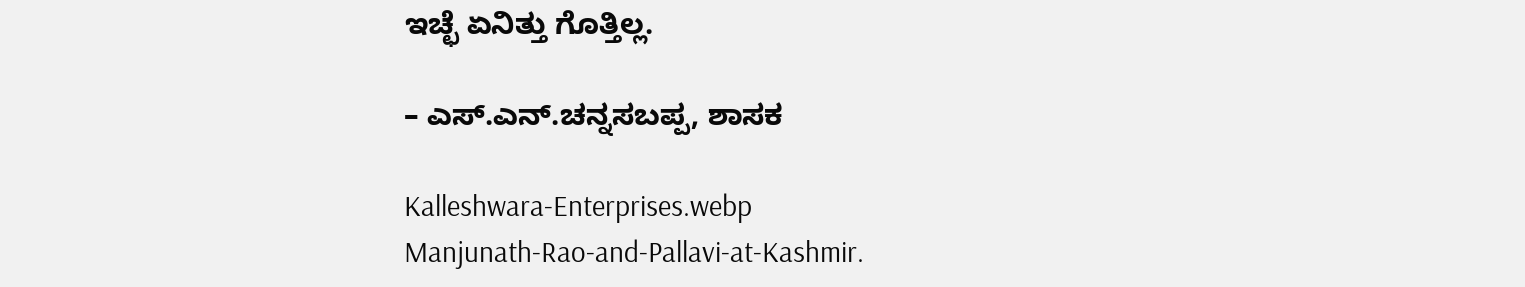ಇಚ್ಛೆ ಏನಿತ್ತು ಗೊತ್ತಿಲ್ಲ.

– ಎಸ್‌.ಎನ್.ಚನ್ನಸಬಪ್ಪ, ಶಾಸಕ

Kalleshwara-Enterprises.webp
Manjunath-Rao-and-Pallavi-at-Kashmir.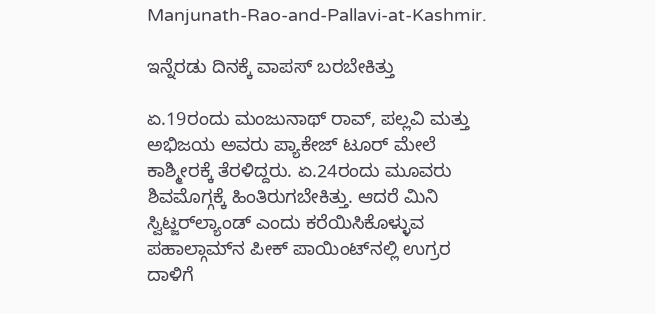Manjunath-Rao-and-Pallavi-at-Kashmir.

ಇನ್ನೆರಡು ದಿನಕ್ಕೆ ವಾಪಸ್‌ ಬರಬೇಕಿತ್ತು

ಏ.19ರಂದು ಮಂಜುನಾಥ್‌ ರಾವ್‌, ಪಲ್ಲವಿ ಮತ್ತು ಅಭಿಜಯ ಅವರು ಪ್ಯಾಕೇಜ್‌ ಟೂರ್‌ ಮೇಲೆ ಕಾಶ್ಮೀರಕ್ಕೆ ತೆರಳಿದ್ದರು. ಏ.24ರಂದು ಮೂವರು ಶಿವಮೊಗ್ಗಕ್ಕೆ ಹಿಂತಿರುಗಬೇಕಿತ್ತು. ಆದರೆ ಮಿನಿ ಸ್ವಿಟ್ಜರ್‌ಲ್ಯಾಂಡ್‌ ಎಂದು ಕರೆಯಿಸಿಕೊಳ್ಳುವ ಪಹಾಲ್ಗಾಮ್‌ನ ಪೀಕ್‌ ಪಾಯಿಂಟ್‌ನಲ್ಲಿ ಉಗ್ರರ ದಾಳಿಗೆ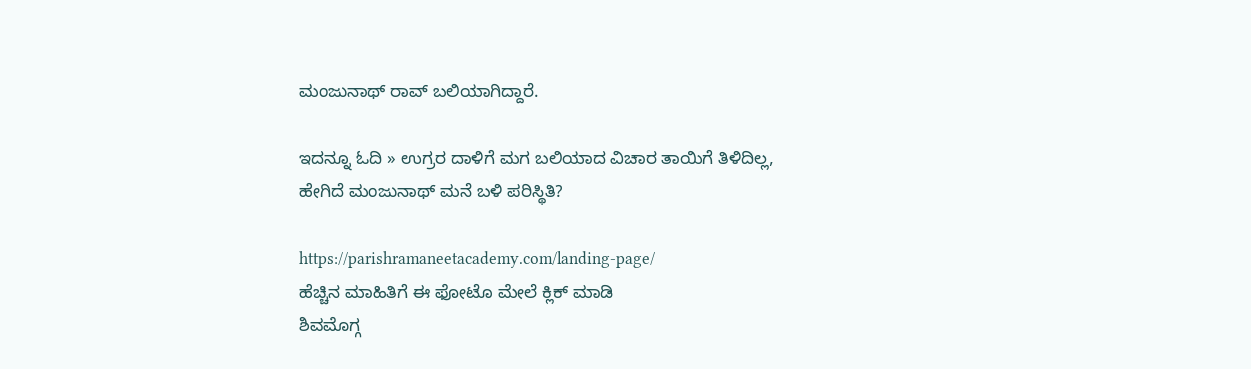ಮಂಜುನಾಥ್‌ ರಾವ್‌ ಬಲಿಯಾಗಿದ್ದಾರೆ.

ಇದನ್ನೂ ಓದಿ » ಉಗ್ರರ ದಾಳಿಗೆ ಮಗ ಬಲಿಯಾದ ವಿಚಾರ ತಾಯಿಗೆ ತಿಳಿದಿಲ್ಲ, ಹೇಗಿದೆ ಮಂಜುನಾಥ್‌ ಮನೆ ಬಳಿ ಪರಿಸ್ಥಿತಿ?

https://parishramaneetacademy.com/landing-page/
ಹೆಚ್ಚಿನ ಮಾಹಿತಿಗೆ ಈ ಫೋಟೊ ಮೇಲೆ ಕ್ಲಿಕ್‌ ಮಾಡಿ
ಶಿವಮೊಗ್ಗ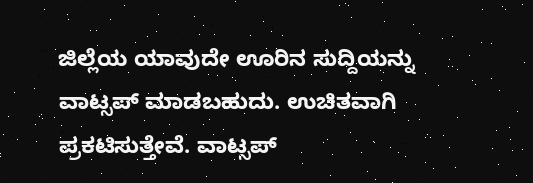ಜಿಲ್ಲೆಯ ಯಾವುದೇ ಊರಿನ ಸುದ್ದಿಯನ್ನು ವಾಟ್ಸಪ್‌ ಮಾಡಬಹುದು. ಉಚಿತವಾಗಿ ಪ್ರಕಟಿಸುತ್ತೇವೆ. ವಾಟ್ಸಪ್‌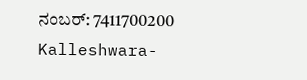ನಂಬರ್: 7411700200
Kalleshwara-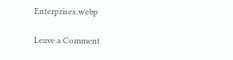Enterprises.webp

Leave a Comment